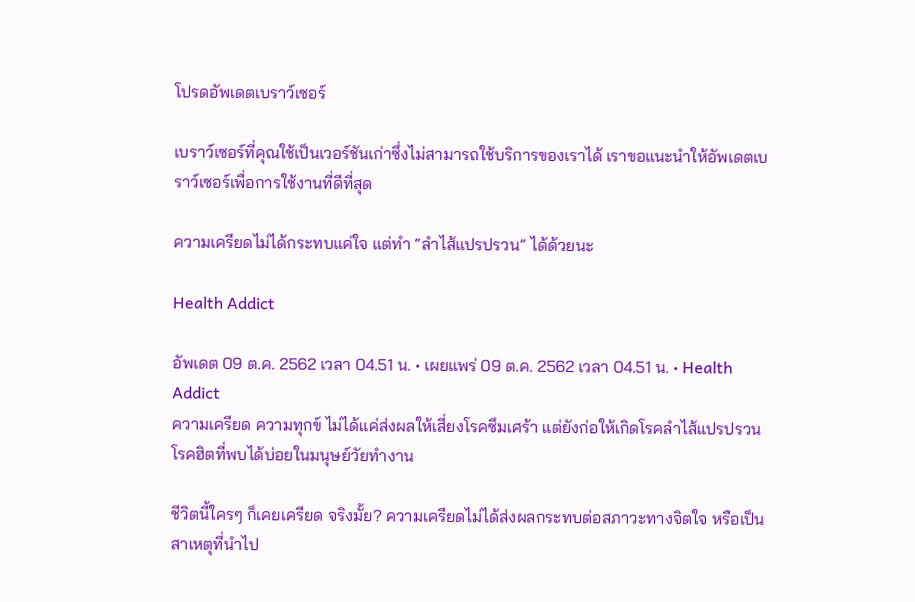โปรดอัพเดตเบราว์เซอร์

เบราว์เซอร์ที่คุณใช้เป็นเวอร์ชันเก่าซึ่งไม่สามารถใช้บริการของเราได้ เราขอแนะนำให้อัพเดตเบราว์เซอร์เพื่อการใช้งานที่ดีที่สุด

ความเครียดไม่ได้กระทบแค่ใจ แต่ทำ “ลำไส้แปรปรวน” ได้ด้วยนะ

Health Addict

อัพเดต 09 ต.ค. 2562 เวลา 04.51 น. • เผยแพร่ 09 ต.ค. 2562 เวลา 04.51 น. • Health Addict
ความเครียด ความทุกข์ ไม่ได้แค่ส่งผลให้เสี่ยงโรคซึมเศร้า แต่ยังก่อให้เกิดโรคลำไส้แปรปรวน โรคฮิตที่พบได้บ่อยในมนุษย์วัยทำงาน

ชีวิตนี้ใครๆ ก็เคยเครียด จริงมั้ย? ความเครียดไม่ได้ส่งผลกระทบต่อสภาวะทางจิตใจ หรือเป็นสาเหตุที่นำไป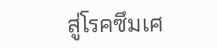สู่โรคซึมเศ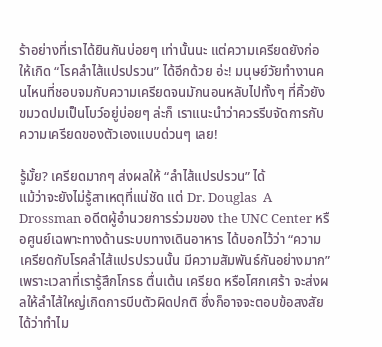ร้าอย่างที่เราได้ยินกันบ่อยๆ เท่านั้นนะ แต่ความเครียดยังก่อให้เกิด “โรคลำไส้แปรปรวน” ได้อีกด้วย อ่ะ! มนุษย์วัยทำงานคนไหนที่ชอบจมกับความเครียดจนมักนอนหลับไปทั้งๆ ที่คิ้วยังขมวดปมเป็นโบว์อยู่บ่อยๆ ล่ะก็ เราแนะนำว่าควรรีบจัดการกับความเครียดของตัวเองแบบด่วนๆ เลย!

รู้มั้ย? เครียดมากๆ ส่งผลให้ “ลำไส้แปรปรวน” ได้
แม้ว่าจะยังไม่รู้สาเหตุที่แน่ชัด แต่ Dr. Douglas  A Drossman อดีตผู้อำนวยการร่วมของ the UNC Center หรือศูนย์เฉพาะทางด้านระบบทางเดินอาหาร ได้บอกไว้ว่า “ความเครียดกับโรคลำไส้แปรปรวนนั้น มีความสัมพันธ์กันอย่างมาก” เพราะเวลาที่เรารู้สึกโกรธ ตื่นเต้น เครียด หรือโศกเศร้า จะส่งผลให้ลำไส้ใหญ่เกิดการบีบตัวผิดปกติ ซึ่งก็อาจจะตอบข้อสงสัยได้ว่าทำไม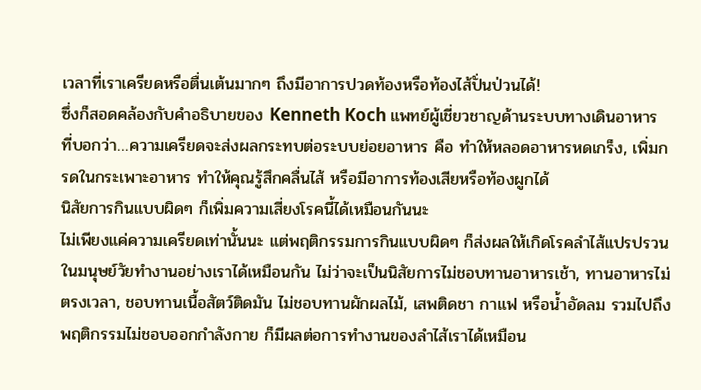เวลาที่เราเครียดหรือตื่นเต้นมากๆ ถึงมีอาการปวดท้องหรือท้องไส้ปั่นป่วนได้!
ซึ่งก็สอดคล้องกับคำอธิบายของ Kenneth Koch แพทย์ผู้เชี่ยวชาญด้านระบบทางเดินอาหาร ที่บอกว่า…ความเครียดจะส่งผลกระทบต่อระบบย่อยอาหาร คือ ทำให้หลอดอาหารหดเกร็ง, เพิ่มกรดในกระเพาะอาหาร ทำให้คุณรู้สึกคลื่นไส้ หรือมีอาการท้องเสียหรือท้องผูกได้
นิสัยการกินแบบผิดๆ ก็เพิ่มความเสี่ยงโรคนี้ได้เหมือนกันนะ
ไม่เพียงแค่ความเครียดเท่านั้นนะ แต่พฤติกรรมการกินแบบผิดๆ ก็ส่งผลให้เกิดโรคลำไส้แปรปรวนในมนุษย์วัยทำงานอย่างเราได้เหมือนกัน ไม่ว่าจะเป็นนิสัยการไม่ชอบทานอาหารเช้า, ทานอาหารไม่ตรงเวลา, ชอบทานเนื้อสัตว์ติดมัน ไม่ชอบทานผักผลไม้, เสพติดชา กาแฟ หรือน้ำอัดลม รวมไปถึงพฤติกรรมไม่ชอบออกกำลังกาย ก็มีผลต่อการทำงานของลำไส้เราได้เหมือน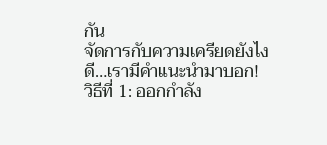กัน
จัดการกับความเครียดยังไงดี…เรามีคำแนะนำมาบอก!
วิธีที่ 1: ออกกำลัง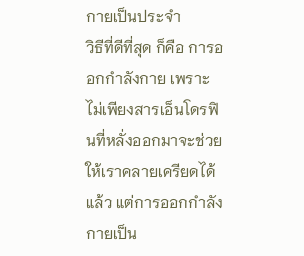กายเป็นประจำ
วิธีที่ดีที่สุด ก็คือ การออกกำลังกาย เพราะไม่เพียงสารเอ็นโดรฟินที่หลั่งออกมาจะช่วยให้เราคลายเครียดได้แล้ว แต่การออกกำลังกายเป็น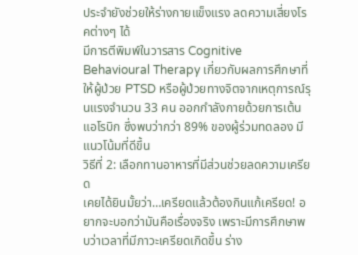ประจำยังช่วยให้ร่างกายแข็งแรง ลดความเสี่ยงโรคต่างๆ ได้
มีการตีพิมพ์ในวารสาร Cognitive Behavioural Therapy เกี่ยวกับผลการศึกษาที่ให้ผู้ป่วย PTSD หรือผู้ป่วยทางจิตจากเหตุการณ์รุนแรงจำนวน 33 คน ออกกำลังกายด้วยการเต้นแอโรบิก ซึ่งพบว่ากว่า 89% ของผู้ร่วมทดลอง มีแนวโน้มที่ดีขึ้น
วิธีที่ 2: เลือกทานอาหารที่มีส่วนช่วยลดความเครียด
เคยได้ยินมั้ยว่า…เครียดแล้วต้องกินแก้เครียด! อยากจะบอกว่ามันคือเรื่องจริง เพราะมีการศึกษาพบว่าเวลาที่มีภาวะเครียดเกิดขึ้น ร่าง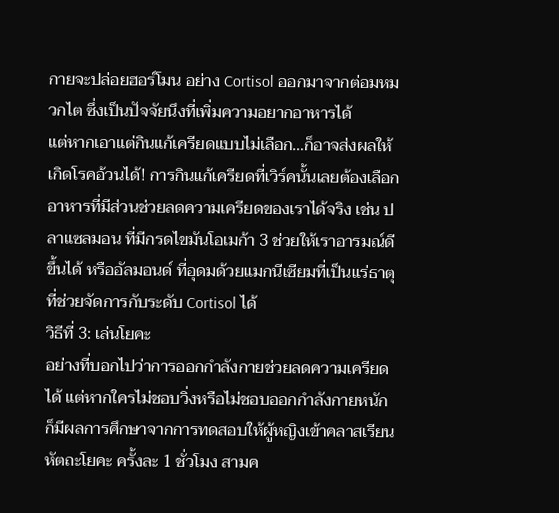กายจะปล่อยฮอร์โมน อย่าง Cortisol ออกมาจากต่อมหมวกไต ซึ่งเป็นปัจจัยนึงที่เพิ่มความอยากอาหารได้
แต่หากเอาแต่กินแก้เครียดแบบไม่เลือก…ก็อาจส่งผลให้เกิดโรคอ้วนได้! การกินแก้เครียดที่เวิร์คนั้นเลยต้องเลือกอาหารที่มีส่วนช่วยลดความเครียดของเราได้จริง เช่น ปลาแซลมอน ที่มีกรดไขมันโอเมก้า 3 ช่วยให้เราอารมณ์ดีขึ้นได้ หรืออัลมอนด์ ที่อุดมด้วยแมกนีเซียมที่เป็นแร่ธาตุที่ช่วยจัดการกับระดับ Cortisol ได้
วิธีที่ 3: เล่นโยคะ
อย่างที่บอกไปว่าการออกกำลังกายช่วยลดความเครียดได้ แต่หากใครไม่ชอบวิ่งหรือไม่ชอบออกกำลังกายหนัก ก็มีผลการศึกษาจากการทดสอบให้ผู้หญิงเข้าคลาสเรียนหัตถะโยคะ ครั้งละ 1 ชั่วโมง สามค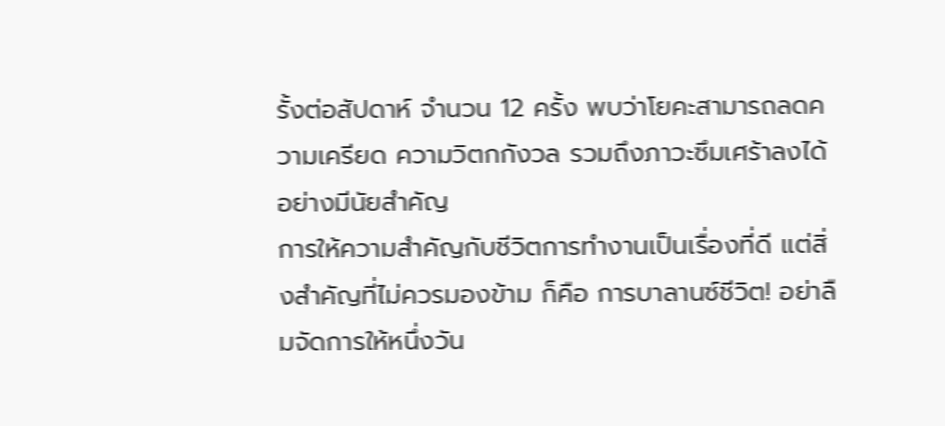รั้งต่อสัปดาห์ จำนวน 12 ครั้ง พบว่าโยคะสามารถลดความเครียด ความวิตกกังวล รวมถึงภาวะซึมเศร้าลงได้อย่างมีนัยสำคัญ
การให้ความสำคัญกับชีวิตการทำงานเป็นเรื่องที่ดี แต่สิ่งสำคัญที่ไม่ควรมองข้าม ก็คือ การบาลานซ์ชีวิต! อย่าลืมจัดการให้หนึ่งวัน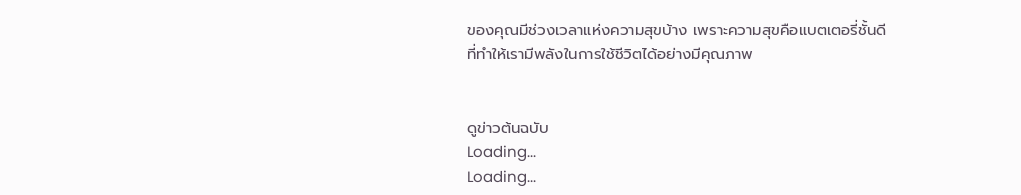ของคุณมีช่วงเวลาแห่งความสุขบ้าง เพราะความสุขคือแบตเตอรี่ชั้นดีที่ทำให้เรามีพลังในการใช้ชีวิตได้อย่างมีคุณภาพ


ดูข่าวต้นฉบับ
Loading...
Loading...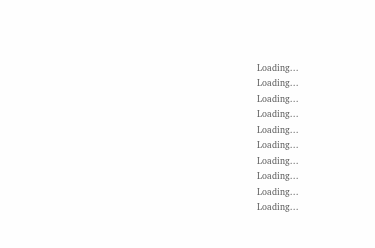Loading...
Loading...
Loading...
Loading...
Loading...
Loading...
Loading...
Loading...
Loading...
Loading...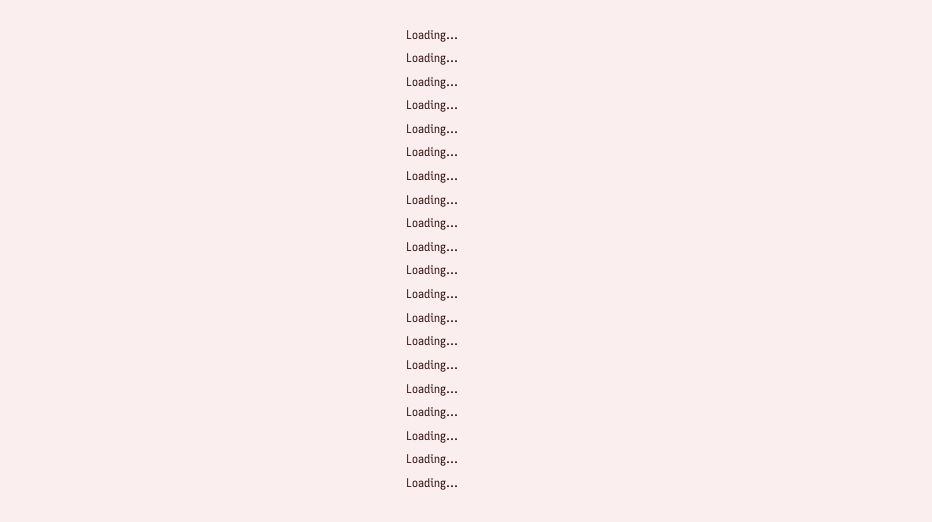Loading...
Loading...
Loading...
Loading...
Loading...
Loading...
Loading...
Loading...
Loading...
Loading...
Loading...
Loading...
Loading...
Loading...
Loading...
Loading...
Loading...
Loading...
Loading...
Loading...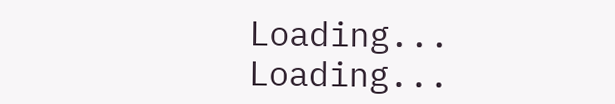Loading...
Loading...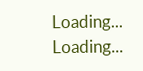Loading...
Loading...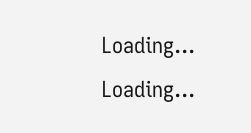Loading...
Loading...